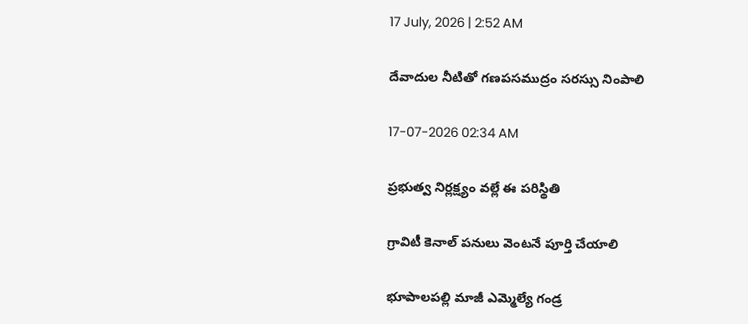17 July, 2026 | 2:52 AM

దేవాదుల నీటితో గణపసముద్రం సరస్సు నింపాలి

17-07-2026 02:34 AM

ప్రభుత్వ నిర్లక్ష్యం వల్లే ఈ పరిస్థితి

గ్రావిటీ కెనాల్ పనులు వెంటనే పూర్తి చేయాలి

భూపాలపల్లి మాజీ ఎమ్మెల్యే గండ్ర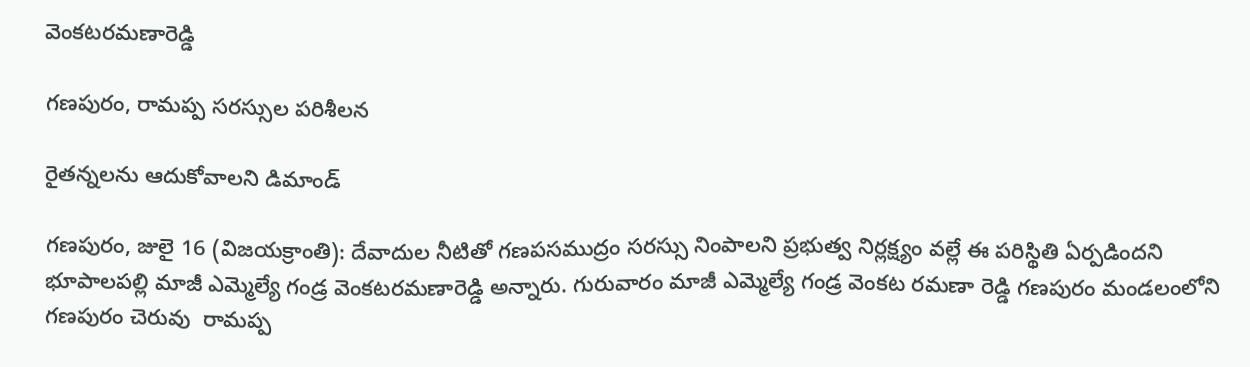వెంకటరమణారెడ్డి

గణపురం, రామప్ప సరస్సుల పరిశీలన

రైతన్నలను ఆదుకోవాలని డిమాండ్

గణపురం, జులై 16 (విజయక్రాంతి): దేవాదుల నీటితో గణపసముద్రం సరస్సు నింపాలని ప్రభుత్వ నిర్లక్ష్యం వల్లే ఈ పరిస్థితి ఏర్పడిందని భూపాలపల్లి మాజీ ఎమ్మెల్యే గండ్ర వెంకటరమణారెడ్డి అన్నారు. గురువారం మాజీ ఎమ్మెల్యే గండ్ర వెంకట రమణా రెడ్డి గణపురం మండలంలోని గణపురం చెరువు  రామప్ప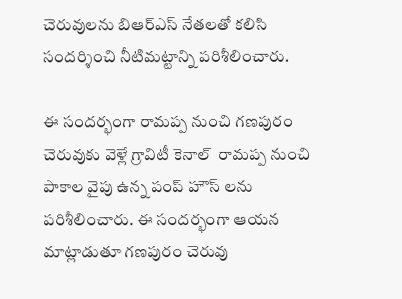చెరువులను బిఆర్‌ఎస్ నేతలతో కలిసి సందర్శించి నీటిమట్టాన్ని పరిశీలించారు.

ఈ సందర్భంగా రామప్ప నుంచి గణపురం చెరువుకు వెళ్లే గ్రావిటీ కెనాల్  రామప్ప నుంచి పాకాల వైపు ఉన్న పంప్ హౌస్ లను పరిశీలించారు. ఈ సందర్భంగా ఆయన మాట్లాడుతూ గణపురం చెరువు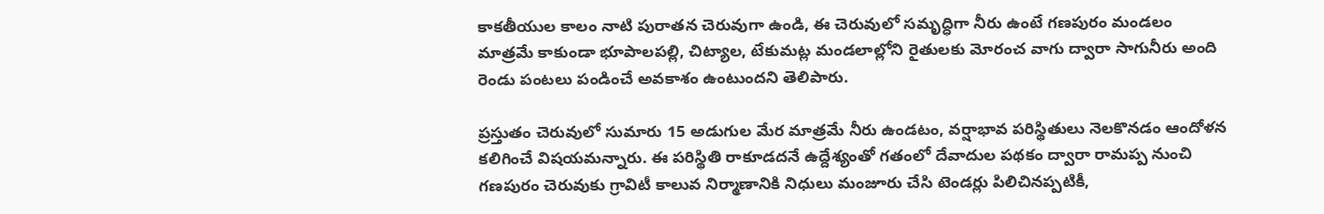కాకతీయుల కాలం నాటి పురాతన చెరువుగా ఉండి, ఈ చెరువులో సమృద్ధిగా నీరు ఉంటే గణపురం మండలం మాత్రమే కాకుండా భూపాలపల్లి, చిట్యాల, టేకుమట్ల మండలాల్లోని రైతులకు మోరంచ వాగు ద్వారా సాగునీరు అంది రెండు పంటలు పండించే అవకాశం ఉంటుందని తెలిపారు.

ప్రస్తుతం చెరువులో సుమారు 15 అడుగుల మేర మాత్రమే నీరు ఉండటం, వర్షాభావ పరిస్థితులు నెలకొనడం ఆందోళన కలిగించే విషయమన్నారు. ఈ పరిస్థితి రాకూడదనే ఉద్దేశ్యంతో గతంలో దేవాదుల పథకం ద్వారా రామప్ప నుంచి గణపురం చెరువుకు గ్రావిటీ కాలువ నిర్మాణానికి నిధులు మంజూరు చేసి టెండర్లు పిలిచినప్పటికీ,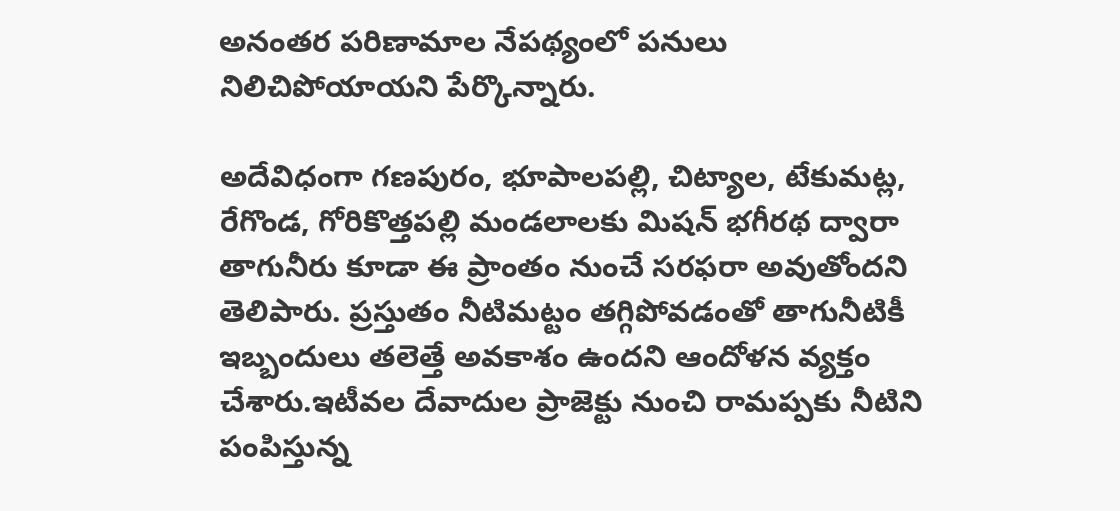అనంతర పరిణామాల నేపథ్యంలో పనులు నిలిచిపోయాయని పేర్కొన్నారు.

అదేవిధంగా గణపురం, భూపాలపల్లి, చిట్యాల, టేకుమట్ల, రేగొండ, గోరికొత్తపల్లి మండలాలకు మిషన్ భగీరథ ద్వారా తాగునీరు కూడా ఈ ప్రాంతం నుంచే సరఫరా అవుతోందని తెలిపారు. ప్రస్తుతం నీటిమట్టం తగ్గిపోవడంతో తాగునీటికీ ఇబ్బందులు తలెత్తే అవకాశం ఉందని ఆందోళన వ్యక్తం చేశారు.ఇటీవల దేవాదుల ప్రాజెక్టు నుంచి రామప్పకు నీటిని పంపిస్తున్న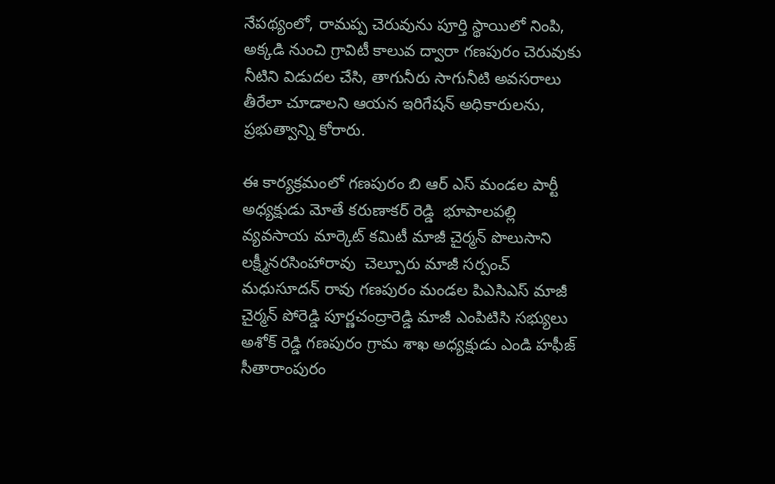నేపథ్యంలో, రామప్ప చెరువును పూర్తి స్థాయిలో నింపి, అక్కడి నుంచి గ్రావిటీ కాలువ ద్వారా గణపురం చెరువుకు నీటిని విడుదల చేసి, తాగునీరు సాగునీటి అవసరాలు తీరేలా చూడాలని ఆయన ఇరిగేషన్ అధికారులను, ప్రభుత్వాన్ని కోరారు.

ఈ కార్యక్రమంలో గణపురం బి ఆర్ ఎస్ మండల పార్టీ అధ్యక్షుడు మోతే కరుణాకర్ రెడ్డి  భూపాలపల్లి వ్యవసాయ మార్కెట్ కమిటీ మాజీ చైర్మన్ పొలుసాని లక్ష్మీనరసింహారావు  చెల్పూరు మాజీ సర్పంచ్ మధుసూదన్ రావు గణపురం మండల పిఎసిఎస్ మాజీ చైర్మన్ పోరెడ్డి పూర్ణచంద్రారెడ్డి మాజీ ఎంపిటిసి సభ్యులు అశోక్ రెడ్డి గణపురం గ్రామ శాఖ అధ్యక్షుడు ఎండి హఫీజ్ సీతారాంపురం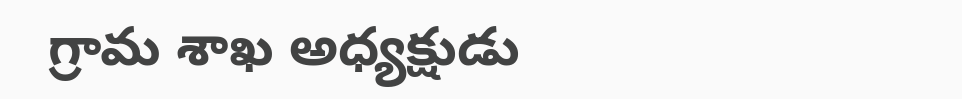గ్రామ శాఖ అధ్యక్షుడు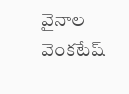వైనాల వెంకటేష్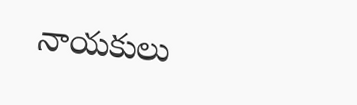నాయకులు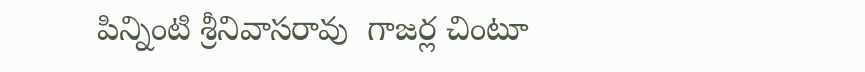పిన్నింటి శ్రీనివాసరావు  గాజర్ల చింటూ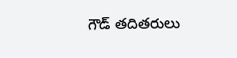గౌడ్ తదితరులు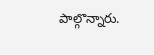పాల్గొన్నారు.